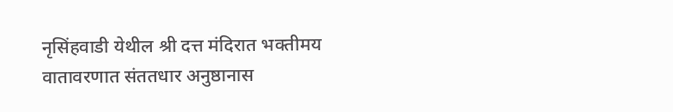नृसिंहवाडी येथील श्री दत्त मंदिरात भक्तीमय वातावरणात संततधार अनुष्ठानास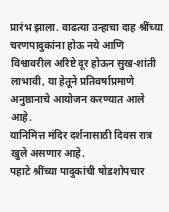प्रारंभ झाला. वाढत्या उन्हाचा दाह श्रींच्या चरणपादुकांना होऊ नये आणि विश्वावरील अरिष्टे दूर होऊन सुख-शांती लाभावी, या हेतूने प्रतिवर्षाप्रमाणे अनुष्ठानाचे आयोजन करण्यात आले आहे.
यानिमित्त मंदिर दर्शनासाठी दिवस रात्र खुले असणार आहे.
पहाटे श्रींच्या पादुकांची षोडशोपचार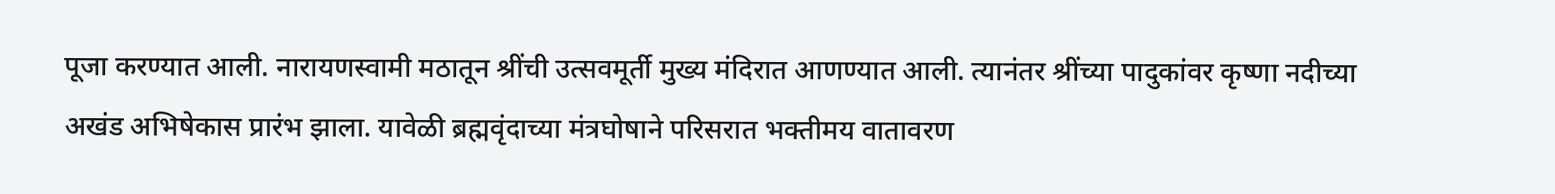पूजा करण्यात आली. नारायणस्वामी मठातून श्रींची उत्सवमूर्ती मुख्य मंदिरात आणण्यात आली. त्यानंतर श्रींच्या पादुकांवर कृष्णा नदीच्या अखंड अभिषेकास प्रारंभ झाला. यावेळी ब्रह्मवृंदाच्या मंत्रघोषाने परिसरात भक्तीमय वातावरण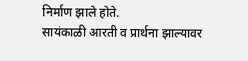निर्माण झाले होते.
सायंकाळी आरती व प्रार्थना झाल्यावर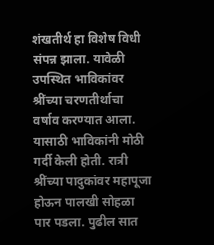शंखतीर्थ हा विशेष विधी संपन्न झाला. यावेळी उपस्थित भाविकांवर श्रींच्या चरणतीर्थाचा वर्षाव करण्यात आला. यासाठी भाविकांनी मोठी गर्दी केली होती. रात्री श्रींच्या पादुकांवर महापूजा होऊन पालखी सोहळा पार पडला. पुढील सात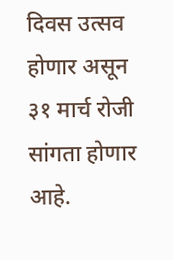दिवस उत्सव होणार असून ३१ मार्च रोजी सांगता होणार आहे.